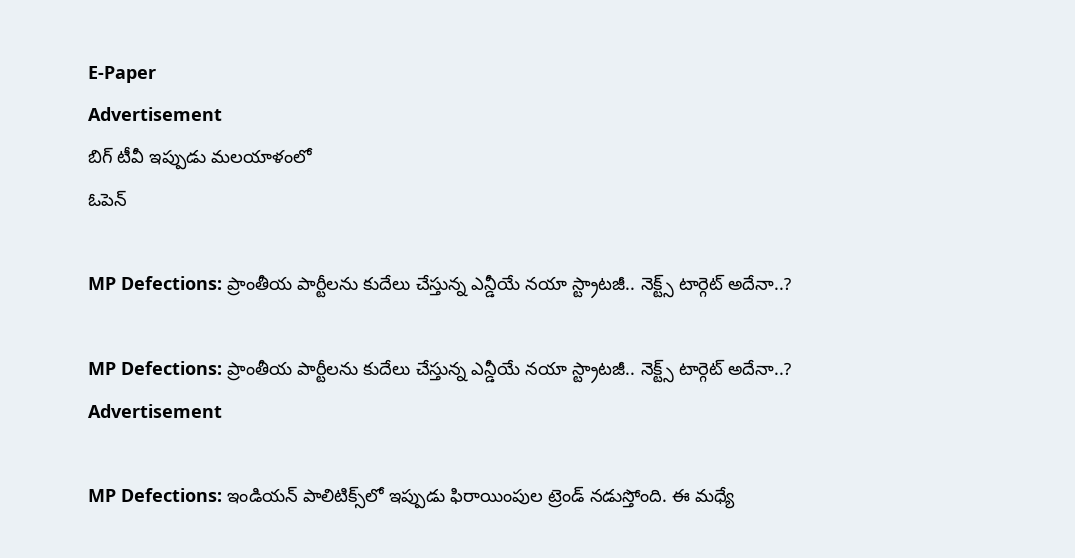E-Paper
Advertisement
బిగ్ టీవీ ఇప్పుడు మలయాళంలో
ఓపెన్

MP Defections: ప్రాంతీయ పార్టీలను కుదేలు చేస్తున్న ఎన్డీయే నయా స్ట్రాటజీ.. నెక్ట్స్ టార్గెట్ అదేనా..?

MP Defections: ప్రాంతీయ పార్టీలను కుదేలు చేస్తున్న ఎన్డీయే నయా స్ట్రాటజీ.. నెక్ట్స్ టార్గెట్ అదేనా..?
Advertisement

MP Defections: ఇండియన్ పాలిటిక్స్‌లో ఇప్పుడు ఫిరాయింపుల ట్రెండ్ నడుస్తోంది. ఈ మధ్యే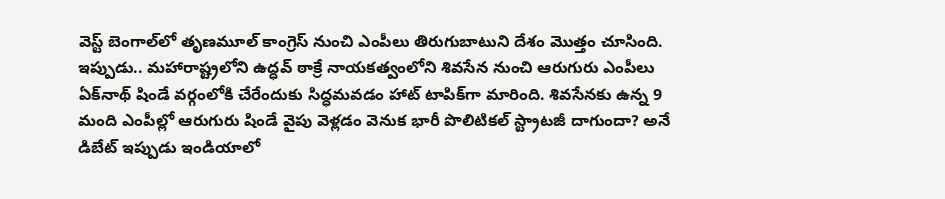వెస్ట్ బెంగాల్‌‌లో తృణమూల్ కాంగ్రెస్ నుంచి ఎంపీలు తిరుగుబాటుని దేశం మొత్తం చూసింది. ఇప్పుడు.. మహారాష్ట్రలోని ఉద్ధవ్ ఠాక్రే నాయకత్వంలోని శివసేన నుంచి ఆరుగురు ఎంపీలు ఏక్‌నాథ్ షిండే వర్గంలోకి చేరేందుకు సిద్ధమవడం హాట్ టాపిక్‌గా మారింది. శివసేనకు ఉన్న 9 మంది ఎంపీల్లో ఆరుగురు షిండే వైపు వెళ్లడం వెనుక భారీ పొలిటికల్ స్ట్రాటజీ దాగుందా? అనే డిబేట్ ఇప్పుడు ఇండియాలో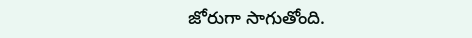జోరుగా సాగుతోంది.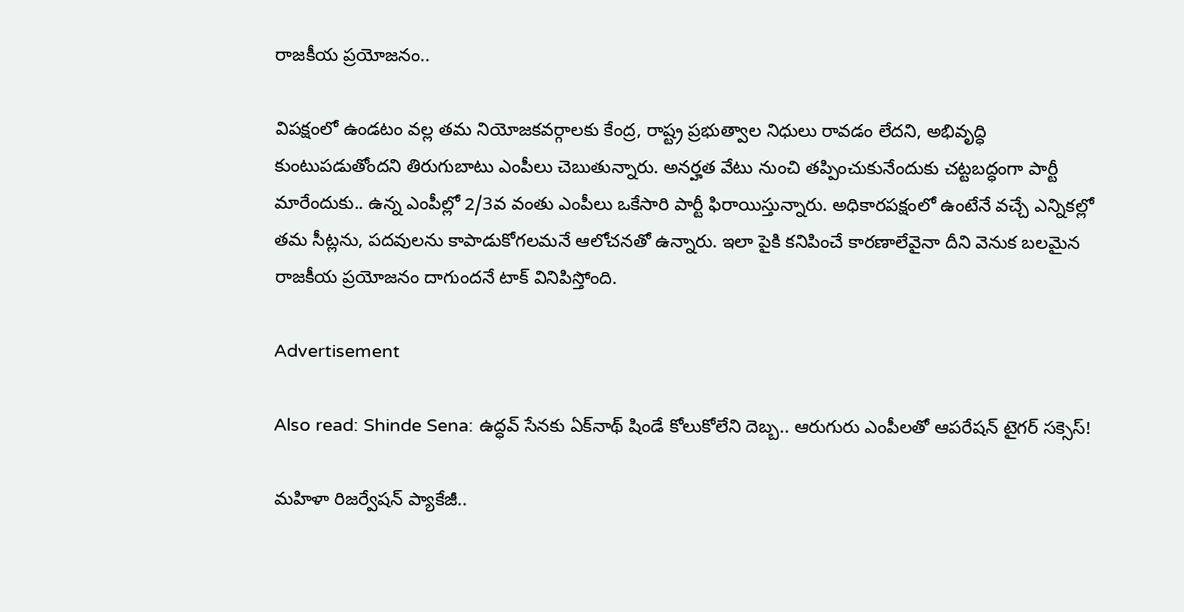రాజకీయ ప్రయోజనం..

విపక్షంలో ఉండటం వల్ల తమ నియోజకవర్గాలకు కేంద్ర, రాష్ట్ర ప్రభుత్వాల నిధులు రావడం లేదని, అభివృద్ధి కుంటుపడుతోందని తిరుగుబాటు ఎంపీలు చెబుతున్నారు. అనర్హత వేటు నుంచి తప్పించుకునేందుకు చట్టబద్ధంగా పార్టీ మారేందుకు.. ఉన్న ఎంపీల్లో 2/3వ వంతు ఎంపీలు ఒకేసారి పార్టీ ఫిరాయిస్తున్నారు. అధికారపక్షంలో ఉంటేనే వచ్చే ఎన్నికల్లో తమ సీట్లను, పదవులను కాపాడుకోగలమనే ఆలోచనతో ఉన్నారు. ఇలా పైకి కనిపించే కారణాలేవైనా దీని వెనుక బలమైన రాజకీయ ప్రయోజనం దాగుందనే టాక్ వినిపిస్తోంది.

Advertisement

Also read: Shinde Sena: ఉద్ధవ్ సేనకు ఏక్‌నాథ్ షిండే కోలుకోలేని దెబ్బ.. ఆరుగురు ఎంపీలతో ఆపరేషన్ టైగర్ సక్సెస్!

మహిళా రిజర్వేషన్ ప్యాకేజీ..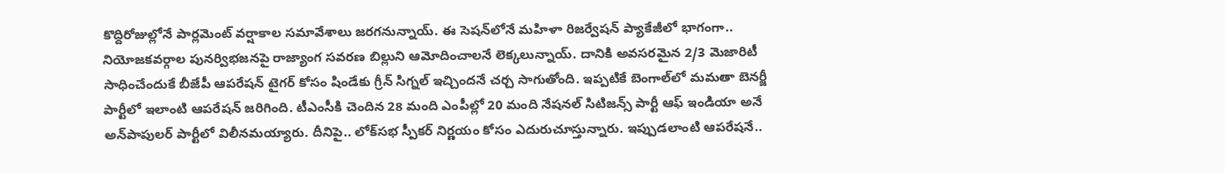కొద్దిరోజుల్లోనే పార్లమెంట్ వర్షాకాల సమావేశాలు జరగనున్నాయ్. ఈ సెషన్‌లోనే మహిళా రిజర్వేషన్ ప్యాకేజీలో భాగంగా.. నియోజకవర్గాల పునర్విభజనపై రాజ్యాంగ సవరణ బిల్లుని ఆమోదించాలనే లెక్కలున్నాయ్. దానికి అవసరమైన 2/3 మెజారిటీ సాధించేందుకే బీజేపీ ఆపరేషన్ టైగర్‌ కోసం షిండేకు గ్రీన్ సిగ్నల్ ఇచ్చిందనే చర్చ సాగుతోంది. ఇప్పటికే బెంగాల్‌లో మమతా బెనర్జీ పార్టీలో ఇలాంటి ఆపరేషన్ జరిగింది. టీఎంసీకి చెందిన 28 మంది ఎంపీల్లో 20 మంది నేషనల్ సిటిజన్స్ పార్టీ ఆఫ్ ఇండియా అనే అన్‌పాపులర్ పార్టీలో విలీనమయ్యారు. దీనిపై.. లోక్‌సభ స్పీకర్ నిర్ణయం కోసం ఎదురుచూస్తున్నారు. ఇప్పుడలాంటి ఆపరేషనే..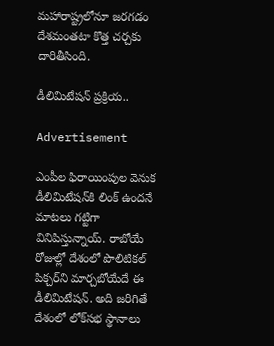మహారాష్ట్రలోనూ జరగడం దేశమంతటా కొత్త చర్చకు దారితీసింది.

డీలిమిటేషన్ ప్రక్రియ..

Advertisement

ఎంపీల ఫిరాయింపుల వెనుక డీలిమిటేషన్‌కి లింక్ ఉందనే మాటలు గట్టిగా వినిపిస్తున్నాయ్. రాబోయే రోజుల్లో దేశంలో పొలిటికల్ పిక్చర్‌ని మార్చబోయేదే ఈ డీలిమిటేషన్. అది జరిగితే దేశంలో లోక్‌సభ స్థానాలు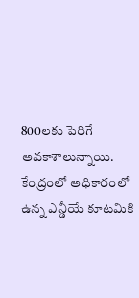800లకు పెరిగే అవకాశాలున్నాయి. కేంద్రంలో అధికారంలో ఉన్న ఎన్డీయే కూటమికి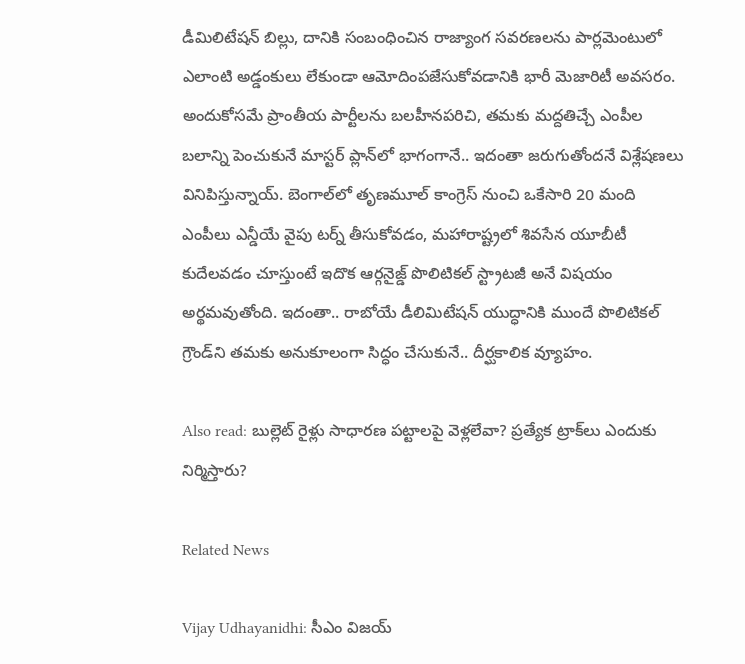డీమిలిటేషన్ బిల్లు, దానికి సంబంధించిన రాజ్యాంగ సవరణలను పార్లమెంటులో ఎలాంటి అడ్డంకులు లేకుండా ఆమోదింపజేసుకోవడానికి భారీ మెజారిటీ అవసరం. అందుకోసమే ప్రాంతీయ పార్టీలను బలహీనపరిచి, తమకు మద్దతిచ్చే ఎంపీల బలాన్ని పెంచుకునే మాస్టర్ ప్లాన్‌లో భాగంగానే.. ఇదంతా జరుగుతోందనే విశ్లేషణలు వినిపిస్తున్నాయ్. బెంగాల్‌లో తృణమూల్ కాంగ్రెస్ నుంచి ఒకేసారి 20 మంది ఎంపీలు ఎన్డీయే వైపు టర్న్ తీసుకోవడం, మహారాష్ట్రలో శివసేన యూబీటీ కుదేలవడం చూస్తుంటే ఇదొక ఆర్గనైజ్డ్ పొలిటికల్ స్ట్రాటజీ అనే విషయం అర్థమవుతోంది. ఇదంతా.. రాబోయే డీలిమిటేషన్ యుద్ధానికి ముందే పొలిటికల్ గ్రౌండ్‌ని తమకు అనుకూలంగా సిద్ధం చేసుకునే.. దీర్ఘకాలిక వ్యూహం.

Also read: బుల్లెట్ రైళ్లు సాధారణ పట్టాలపై వెళ్లలేవా? ప్రత్యేక ట్రాక్‌లు ఎందుకు నిర్మిస్తారు?

Related News

Vijay Udhayanidhi: సీఎం విజయ్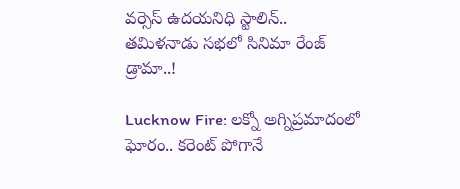వర్సెస్ ఉదయనిధి స్టాలిన్.. తమిళనాడు సభలో సినిమా రేంజ్ డ్రామా..!

Lucknow Fire: లక్నో అగ్నిప్రమాదంలో ఘోరం.. కరెంట్ పోగానే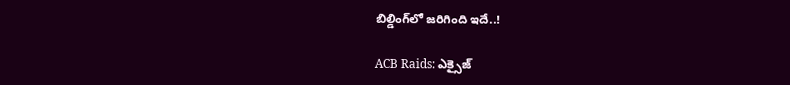బిల్డింగ్‌లో జరిగింది ఇదే..!

ACB Raids: ఎక్సైజ్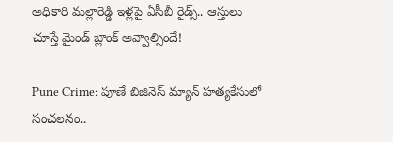అధికారి మల్లారెడ్డి ఇళ్లపై ఏసీబీ రైడ్స్.. ఆస్తులు చూస్తే మైండ్ బ్లాంక్ అవ్వాల్సిందే!

Pune Crime: పూణే బిజినెస్ మ్యాన్ హత్యకేసులో సంచలనం..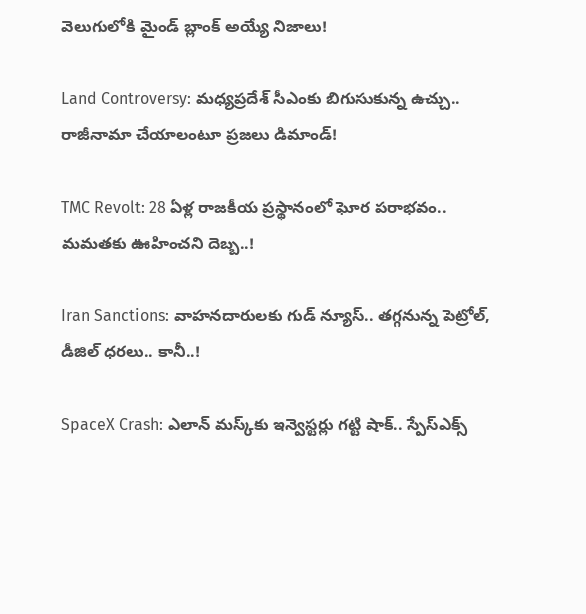వెలుగులోకి మైండ్ బ్లాంక్ అయ్యే నిజాలు!

Land Controversy: మధ్యప్రదేశ్‌ సీఎంకు బిగుసుకున్న ఉచ్చు.. రాజీనామా చేయాలంటూ ప్రజలు డిమాండ్!

TMC Revolt: 28 ఏళ్ల రాజకీయ ప్రస్థానంలో ఘోర పరాభవం.. మమతకు ఊహించని దెబ్బ..!

Iran Sanctions: వాహనదారులకు గుడ్ న్యూస్.. తగ్గనున్న పెట్రోల్, డీజిల్ ధరలు.. కానీ..!

SpaceX Crash: ఎలాన్ మస్క్‌కు ఇన్వెస్టర్లు గట్టి షాక్.. స్పేస్‌ఎక్స్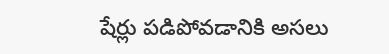షేర్లు పడిపోవడానికి అసలు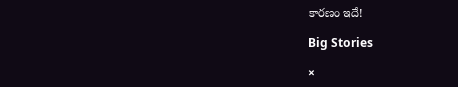కారణం ఇదే!

Big Stories

×